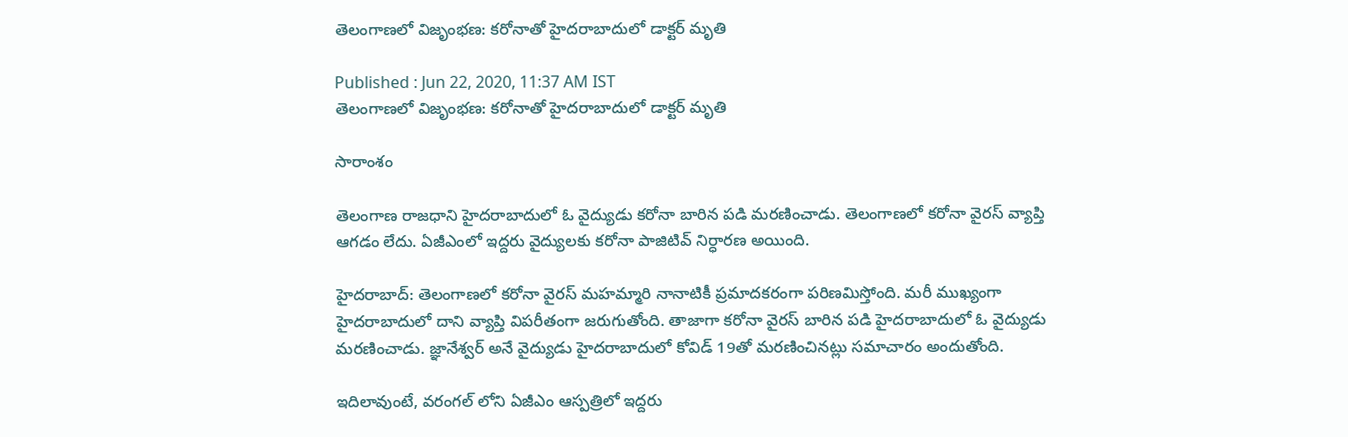తెలంగాణలో విజృంభణ: కరోనాతో హైదరాబాదులో డాక్టర్ మృతి

Published : Jun 22, 2020, 11:37 AM IST
తెలంగాణలో విజృంభణ: కరోనాతో హైదరాబాదులో డాక్టర్ మృతి

సారాంశం

తెలంగాణ రాజధాని హైదరాబాదులో ఓ వైద్యుడు కరోనా బారిన పడి మరణించాడు. తెలంగాణలో కరోనా వైరస్ వ్యాప్తి ఆగడం లేదు. ఏజీఎంలో ఇద్దరు వైద్యులకు కరోనా పాజిటివ్ నిర్ధారణ అయింది.

హైదరాబాద్: తెలంగాణలో కరోనా వైరస్ మహమ్మారి నానాటికీ ప్రమాదకరంగా పరిణమిస్తోంది. మరీ ముఖ్యంగా హైదరాబాదులో దాని వ్యాప్తి విపరీతంగా జరుగుతోంది. తాజాగా కరోనా వైరస్ బారిన పడి హైదరాబాదులో ఓ వైద్యుడు మరణించాడు. జ్ఞానేశ్వర్ అనే వైద్యుడు హైదరాబాదులో కోవిడ్ 19తో మరణించినట్లు సమాచారం అందుతోంది.

ఇదిలావుంటే, వరంగల్ లోని ఏజీఎం ఆస్పత్రిలో ఇద్దరు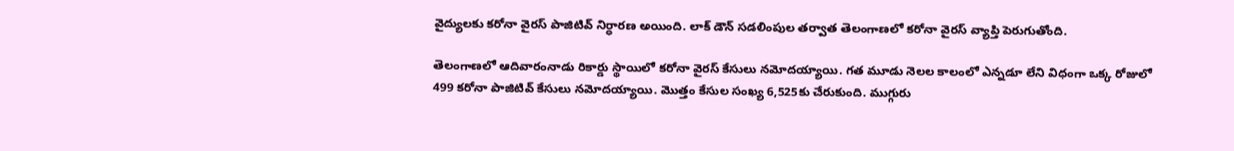వైద్యులకు కరోనా వైరస్ పాజిటివ్ నిర్ధారణ అయింది. లాక్ డౌన్ సడలింపుల తర్వాత తెలంగాణలో కరోనా వైరస్ వ్యాప్తి పెరుగుతోంది.

తెలంగాణలో ఆదివారంనాడు రికార్డు స్థాయిలో కరోనా వైరస్ కేసులు నమోదయ్యాయి. గత మూడు నెలల కాలంలో ఎన్నడూ లేని విధంగా ఒక్క రోజులో 499 కరోనా పాజిటివ్ కేసులు నమోదయ్యాయి. మొత్తం కేసుల సంఖ్య 6,525కు చేరుకుంది. ముగ్గురు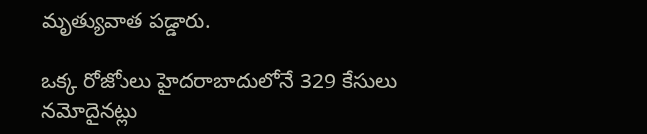మృత్యువాత పడ్డారు.

ఒక్క రోజోులు హైదరాబాదులోనే 329 కేసులు నమోదైనట్లు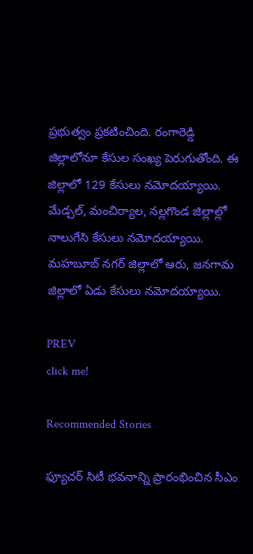ప్రభుత్వం ప్రకటించింది. రంగారెడ్డి జిల్లాలోనూ కేసుల సంఖ్య పెరుగుతోంది. ఈ జిల్లాలో 129 కేసులు నమోదయ్యాయి. మేడ్చల్, మంచిర్యాల, నల్లగొండ జిల్లాల్లో నాలుగేసి కేసులు నమోదయ్యాయి. మహబూబ్ నగర్ జిల్లాలో ఆరు, జనగామ జిల్లాలో ఏడు కేసులు నమోదయ్యాయి.

PREV
click me!

Recommended Stories

ఫ్యూచర్ సిటీ భవనాన్ని ప్రారంభించిన సీఎం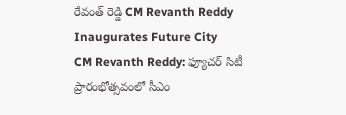రేవంత్ రెడ్డి CM Revanth Reddy Inaugurates Future City
CM Revanth Reddy: ఫ్యూచర్ సిటీ ప్రారంభోత్సవంలో సీఎం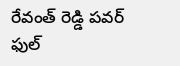రేవంత్ రెడ్డి పవర్ ఫుల్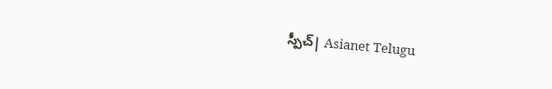స్పీచ్| Asianet Telugu